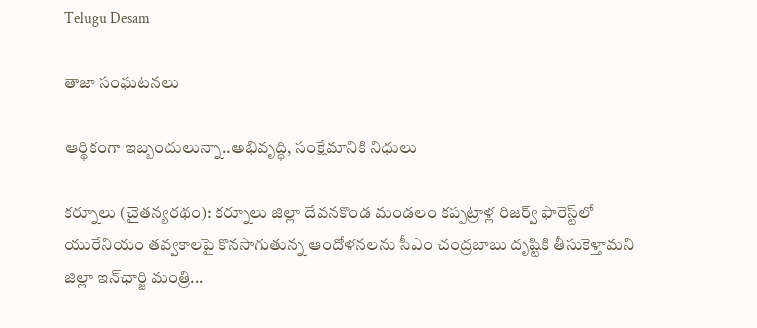Telugu Desam

తాజా సంఘటనలు

ఆర్థికంగా ఇబ్బందులున్నా..అభివృద్ధి, సంక్షేమానికి నిధులు

కర్నూలు (చైతన్యరథం): కర్నూలు జిల్లా దేవనకొండ మండలం కప్పట్రాళ్ల రిజర్వ్‌ ఫారెస్ట్‌లో యురేనియం తవ్వకాలపై కొనసాగుతున్న ఆందోళనలను సీఎం చంద్రబాబు దృష్టికి తీసుకెళ్తామని జిల్లా ఇన్‌ఛార్జి మంత్రి...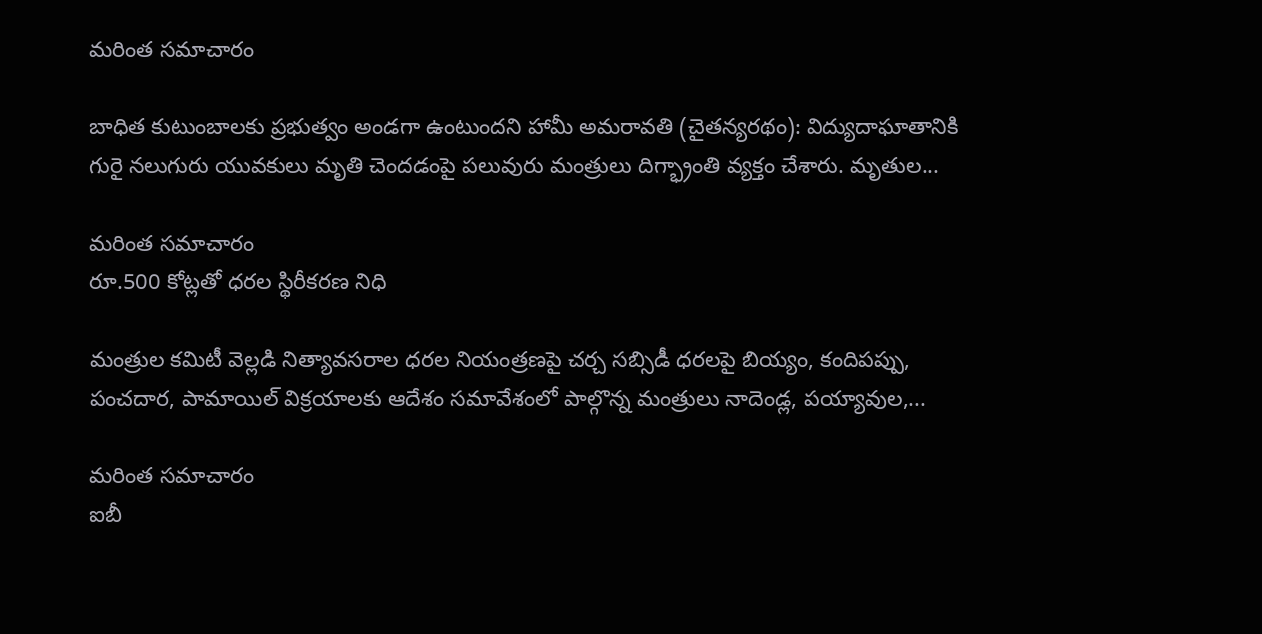మరింత సమాచారం

బాధిత కుటుంబాలకు ప్రభుత్వం అండగా ఉంటుందని హామీ అమరావతి (చైతన్యరథం): విద్యుదాఘాతానికి గురై నలుగురు యువకులు మృతి చెందడంపై పలువురు మంత్రులు దిగ్భ్రాంతి వ్యక్తం చేశారు. మృతుల...

మరింత సమాచారం
రూ.500 కోట్లతో ధరల స్థిరీకరణ నిధి

మంత్రుల కమిటీ వెల్లడి నిత్యావసరాల ధరల నియంత్రణపై చర్చ సబ్సిడీ ధరలపై బియ్యం, కందిపప్పు, పంచదార, పామాయిల్‌ విక్రయాలకు ఆదేశం సమావేశంలో పాల్గొన్న మంత్రులు నాదెండ్ల, పయ్యావుల,...

మరింత సమాచారం
ఐబీ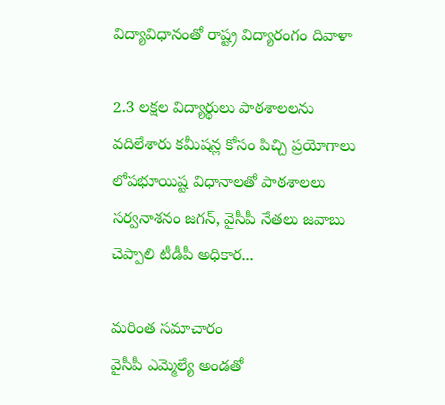విద్యావిధానంతో రాష్ట్ర విద్యారంగం దివాళా

2.3 లక్షల విద్యార్థులు పాఠశాలలను వదిలేశారు కమీషన్ల కోసం పిచ్చి ప్రయోగాలు లోపభూయిష్ట విధానాలతో పాఠశాలలు సర్వనాశనం జగన్‌, వైసీపీ నేతలు జవాబు చెప్పాలి టీడీపీ అధికార...

మరింత సమాచారం
వైసీపీ ఎమ్మెల్యే అండతో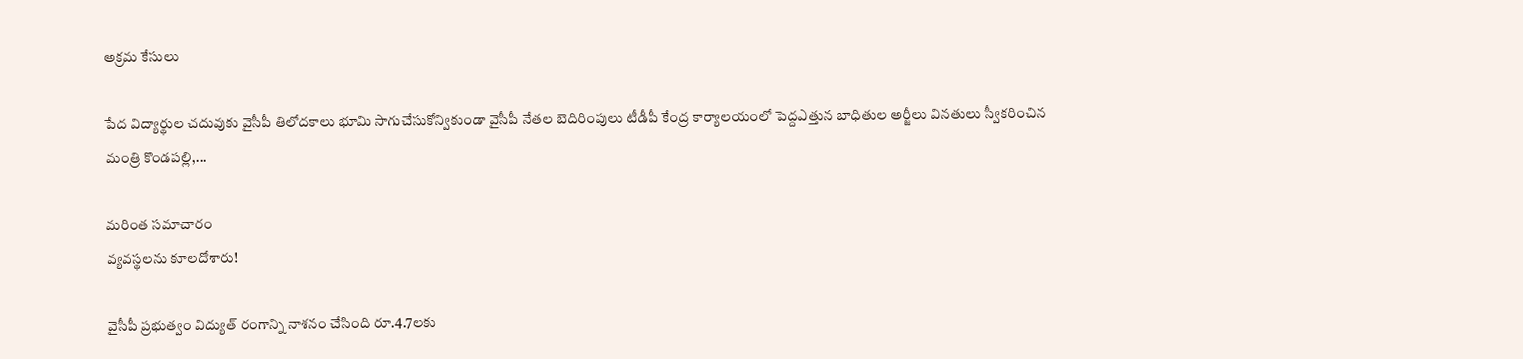అక్రమ కేసులు

పేద విద్యార్థుల చదువుకు వైసీపీ తిలోదకాలు భూమి సాగుచేసుకోన్వికుండా వైసీపీ నేతల బెదిరింపులు టీడీపీ కేంద్ర కార్యాలయంలో పెద్దఎత్తున బాధితుల అర్జీలు వినతులు స్వీకరించిన మంత్రి కొండపల్లి,...

మరింత సమాచారం
వ్యవస్థలను కూలదోశారు!

వైసీపీ ప్రభుత్వం విద్యుత్‌ రంగాన్ని నాశనం చేసింది రూ.4.7లకు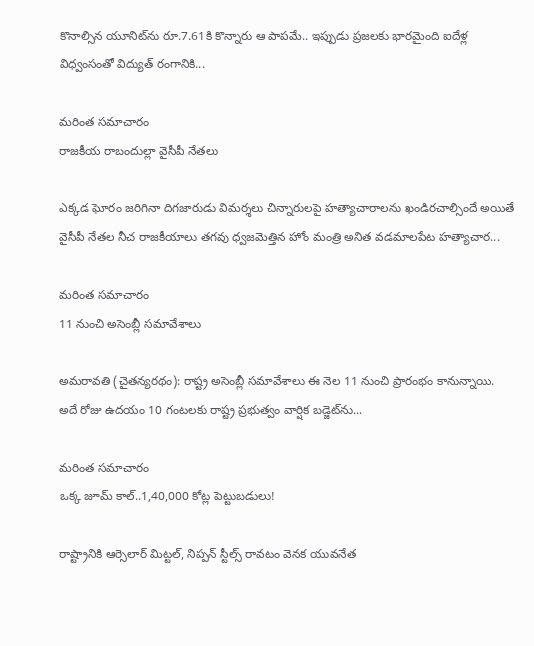కొనాల్సిన యూనిట్‌ను రూ.7.61కి కొన్నారు ఆ పాపమే.. ఇప్పుడు ప్రజలకు భారమైంది ఐదేళ్ల విధ్వంసంతో విద్యుత్‌ రంగానికి...

మరింత సమాచారం
రాజకీయ రాబందుల్లా వైసీపీ నేతలు

ఎక్కడ ఘోరం జరిగినా దిగజారుడు విమర్శలు చిన్నారులపై హత్యాచారాలను ఖండిరచాల్సిందే అయితే వైసీపీ నేతల నీచ రాజకీయాలు తగవు ధ్వజమెత్తిన హోం మంత్రి అనిత వడమాలపేట హత్యాచార...

మరింత సమాచారం
11 నుంచి అసెంబ్లీ సమావేశాలు

అమరావతి (చైతన్యరథం): రాష్ట్ర అసెంబ్లీ సమావేశాలు ఈ నెల 11 నుంచి ప్రారంభం కానున్నాయి. అదే రోజు ఉదయం 10 గంటలకు రాష్ట్ర ప్రభుత్వం వార్షిక బడ్జెట్‌ను...

మరింత సమాచారం
ఒక్క జూమ్‌ కాల్‌..1,40,000 కోట్ల పెట్టుబడులు!

రాష్ట్రానికి ఆర్సెలార్‌ మిట్టల్‌, నిప్పన్‌ స్టీల్స్‌ రావటం వెనక యువనేత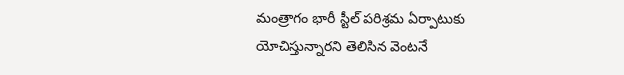మంత్రాగం భారీ స్టీల్‌ పరిశ్రమ ఏర్పాటుకు యోచిస్తున్నారని తెలిసిన వెంటనే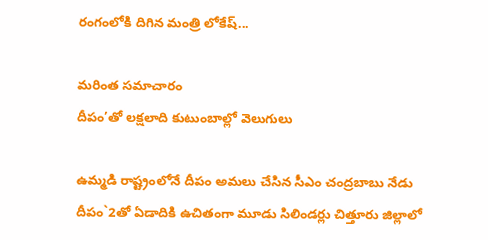రంగంలోకి దిగిన మంత్రి లోకేష్‌...

మరింత సమాచారం
దీపం’తో లక్షలాది కుటుంబాల్లో వెలుగులు

ఉమ్మడి రాష్ట్రంలోనే దీపం అమలు చేసిన సీఎం చంద్రబాబు నేడు దీపం`2తో ఏడాదికి ఉచితంగా మూడు సిలిండర్లు చిత్తూరు జిల్లాలో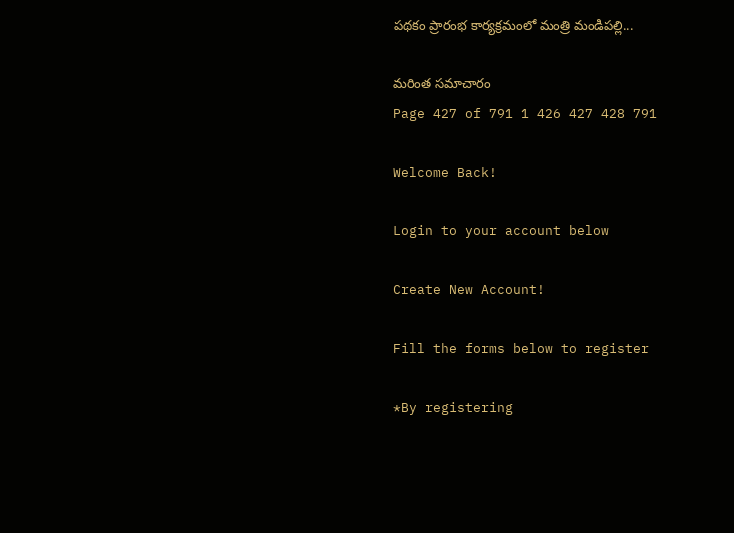పథకం ప్రారంభ కార్యక్రమంలో మంత్రి మండిపల్లి...

మరింత సమాచారం
Page 427 of 791 1 426 427 428 791

Welcome Back!

Login to your account below

Create New Account!

Fill the forms below to register

*By registering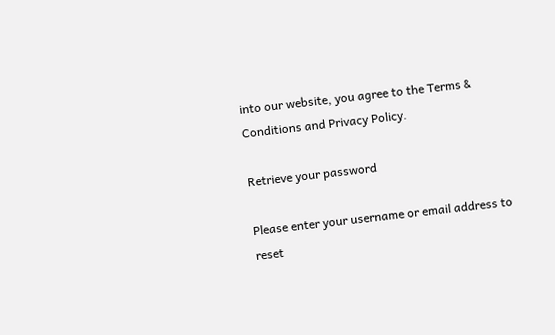into our website, you agree to the Terms & Conditions and Privacy Policy.

Retrieve your password

Please enter your username or email address to reset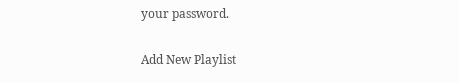your password.

Add New Playlist